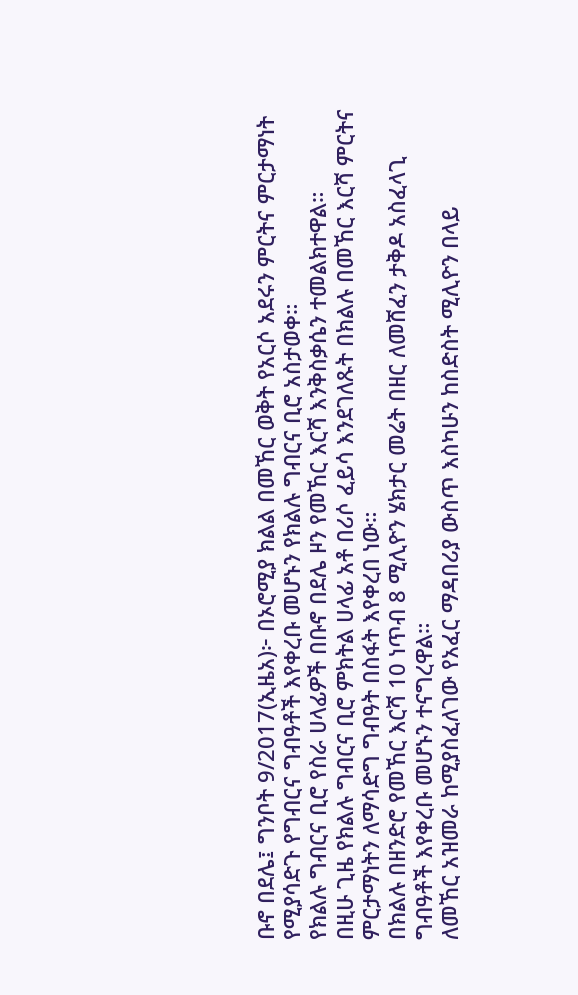ቡኖ በደሌ፤ ግንቦት 9/2017(ኢዜአ)፦ በኦሮሚያ ክልል በመኸር ወቅት የአርሶ አደሩን ምርትና ምርታማነት የሚያሳድጉ የግብርና ግብዓቶች እየቀረቡ መሆኑን የክልሉ ግብርና ቢሮ አስታወቀ።
የክልሉ ግብርና ቢሮ የስራ ሀላፊዎች በቡኖ በደሌ ዞን የመኸር እርሻ እንቅስቃሴን ተመልክተዋል።
በዚሁ ጊዜ የክልሉ ግብርና ቢሮ ምክትል ሀላፊ አቶ በሪሶ ፈይሳ እንደገለጹት በክልሉ በመኸር እርሻ ምርትና ምርታማነትን ለማሳድግ ግብዓት በስፋት እየቀረበ ነው።
በክልሉ በዘንድሮ የመኸር እርሻ 10 ነጥብ 8 ሚሊዮን ሄክታር መሬት በዘር ለመሸፈን ታቅዶ አስፈላጊ ግብዓቶች እየቀረቡ መሆኑን ተናግረዋል።
ለመኸር አዝመራ ከሚያስፈለገው የአፈር ማዳበሪያ ውስጥ እስካሁን ከስድስት ሚሊዮን በላይ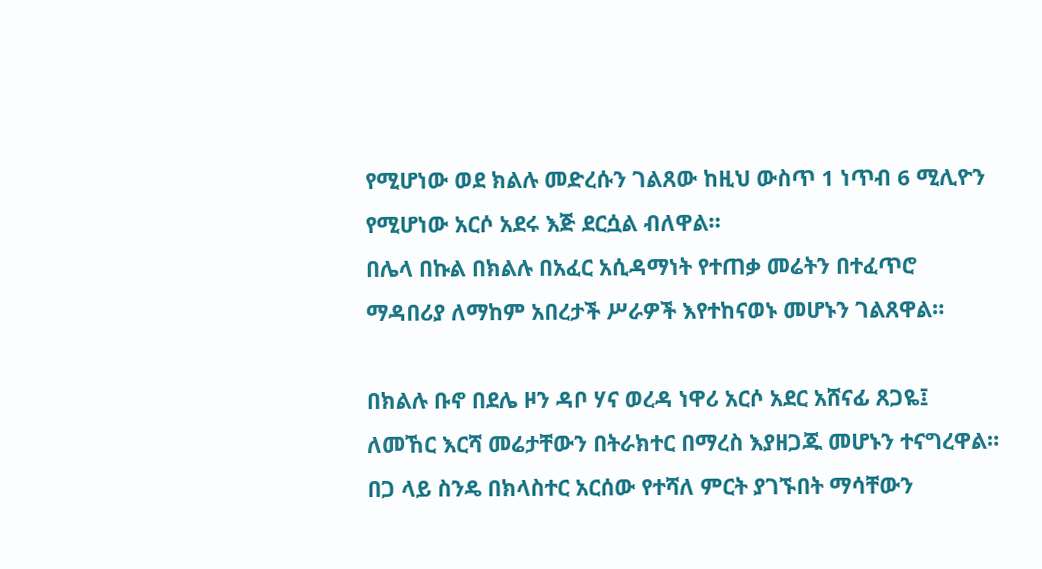የሚሆነው ወደ ክልሉ መድረሱን ገልጸው ከዚህ ውስጥ 1 ነጥብ 6 ሚሊዮን የሚሆነው አርሶ አደሩ እጅ ደርሷል ብለዋል።
በሌላ በኩል በክልሉ በአፈር አሲዳማነት የተጠቃ መሬትን በተፈጥሮ ማዳበሪያ ለማከም አበረታች ሥራዎች እየተከናወኑ መሆኑን ገልጸዋል።

በክልሉ ቡኖ በደሌ ዞን ዳቦ ሃና ወረዳ ነዋሪ አርሶ አደር አሸናፊ ጸጋዬ፤ ለመኸር እርሻ መሬታቸውን በትራክተር በማረስ እያዘጋጁ መሆኑን ተናግረዋል።
በጋ ላይ ስንዴ በክላስተር አርሰው የተሻለ ምርት ያገኙበት ማሳቸውን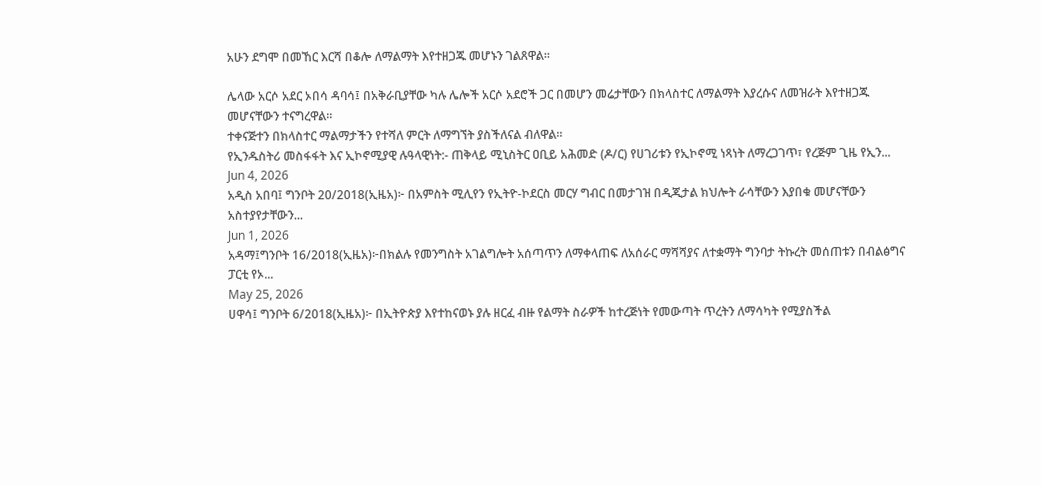አሁን ደግሞ በመኸር እርሻ በቆሎ ለማልማት እየተዘጋጁ መሆኑን ገልጸዋል።

ሌላው አርሶ አደር ኦበሳ ዳባሳ፤ በአቅራቢያቸው ካሉ ሌሎች አርሶ አደሮች ጋር በመሆን መሬታቸውን በክላስተር ለማልማት እያረሱና ለመዝራት እየተዘጋጁ መሆናቸውን ተናግረዋል።
ተቀናጅተን በክላስተር ማልማታችን የተሻለ ምርት ለማግኘት ያስችለናል ብለዋል።
የኢንዱስትሪ መስፋፋት እና ኢኮኖሚያዊ ሉዓላዊነት:- ጠቅላይ ሚኒስትር ዐቢይ አሕመድ (ዶ/ር) የሀገሪቱን የኢኮኖሚ ነጻነት ለማረጋገጥ፣ የረጅም ጊዜ የኢን...
Jun 4, 2026
አዲስ አበባ፤ ግንቦት 20/2018(ኢዜአ)፦ በአምስት ሚሊየን የኢትዮ-ኮደርስ መርሃ ግብር በመታገዝ በዲጂታል ክህሎት ራሳቸውን እያበቁ መሆናቸውን አስተያየታቸውን...
Jun 1, 2026
አዳማ፤ግንቦት 16/2018(ኢዜአ)፦በክልሉ የመንግስት አገልግሎት አሰጣጥን ለማቀላጠፍ ለአሰራር ማሻሻያና ለተቋማት ግንባታ ትኩረት መሰጠቱን በብልፅግና ፓርቲ የኦ...
May 25, 2026
ሀዋሳ፤ ግንቦት 6/2018(ኢዜአ)፦ በኢትዮጵያ እየተከናወኑ ያሉ ዘርፈ ብዙ የልማት ስራዎች ከተረጅነት የመውጣት ጥረትን ለማሳካት የሚያስችል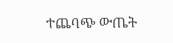ተጨባጭ ውጤት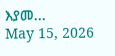እያመ...
May 15, 2026